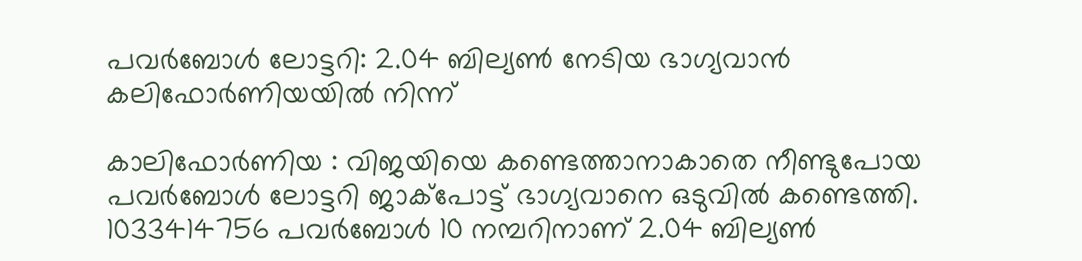പവര്‍ബോള്‍ ലോട്ടറി: 2.04 ബില്യണ്‍ നേടിയ ഭാഗ്യവാന്‍ കലിഫോര്‍ണിയയില്‍ നിന്ന്

കാലിഫോര്‍ണിയ : വിജയിയെ കണ്ടെത്താനാകാതെ നീണ്ടുപോയ പവര്‍ബോള്‍ ലോട്ടറി ജാക്‌പോട്ട് ഭാഗ്യവാനെ ഒടുവില്‍ കണ്ടെത്തി. 1033414756 പവര്‍ബോള്‍ 10 നമ്പറിനാണ് 2.04 ബില്യണ്‍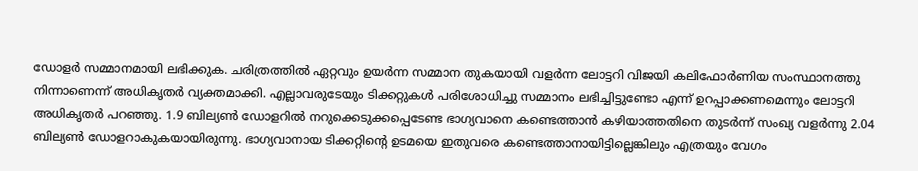ഡോളര്‍ സമ്മാനമായി ലഭിക്കുക. ചരിത്രത്തില്‍ ഏറ്റവും ഉയര്‍ന്ന സമ്മാന തുകയായി വളര്‍ന്ന ലോട്ടറി വിജയി കലിഫോര്‍ണിയ സംസ്ഥാനത്തു നിന്നാണെന്ന് അധികൃതര്‍ വ്യക്തമാക്കി. എല്ലാവരുടേയും ടിക്കറ്റുകള്‍ പരിശോധിച്ചു സമ്മാനം ലഭിച്ചിട്ടുണ്ടോ എന്ന് ഉറപ്പാക്കണമെന്നും ലോട്ടറി അധികൃതര്‍ പറഞ്ഞു. 1.9 ബില്യണ്‍ ഡോളറില്‍ നറുക്കെടുക്കപ്പെടേണ്ട ഭാഗ്യവാനെ കണ്ടെത്താന്‍ കഴിയാത്തതിനെ തുടര്‍ന്ന് സംഖ്യ വളര്‍ന്നു 2.04 ബില്യണ്‍ ഡോളറാകുകയായിരുന്നു. ഭാഗ്യവാനായ ടിക്കറ്റിന്റെ ഉടമയെ ഇതുവരെ കണ്ടെത്താനായിട്ടില്ലെങ്കിലും എത്രയും വേഗം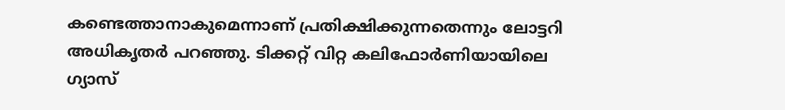കണ്ടെത്താനാകുമെന്നാണ് പ്രതിക്ഷിക്കുന്നതെന്നും ലോട്ടറി അധികൃതര്‍ പറഞ്ഞു. ടിക്കറ്റ് വിറ്റ കലിഫോര്‍ണിയായിലെ ഗ്യാസ്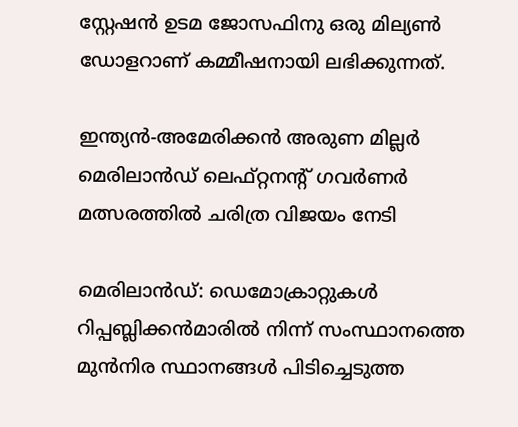സ്റ്റേഷന്‍ ഉടമ ജോസഫിനു ഒരു മില്യണ്‍ ഡോളറാണ് കമ്മീഷനായി ലഭിക്കുന്നത്.

ഇന്ത്യന്‍-അമേരിക്കന്‍ അരുണ മില്ലര്‍ മെരിലാൻഡ് ലെഫ്റ്റനന്റ് ഗവർണർ മത്സരത്തില്‍ ചരിത്ര വിജയം നേടി

മെരിലാന്‍ഡ്: ഡെമോക്രാറ്റുകൾ റിപ്പബ്ലിക്കൻമാരിൽ നിന്ന് സംസ്ഥാനത്തെ മുൻനിര സ്ഥാനങ്ങൾ പിടിച്ചെടുത്ത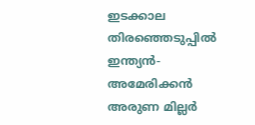ഇടക്കാല തിരഞ്ഞെടുപ്പിൽ ഇന്ത്യൻ-അമേരിക്കൻ അരുണ മില്ലർ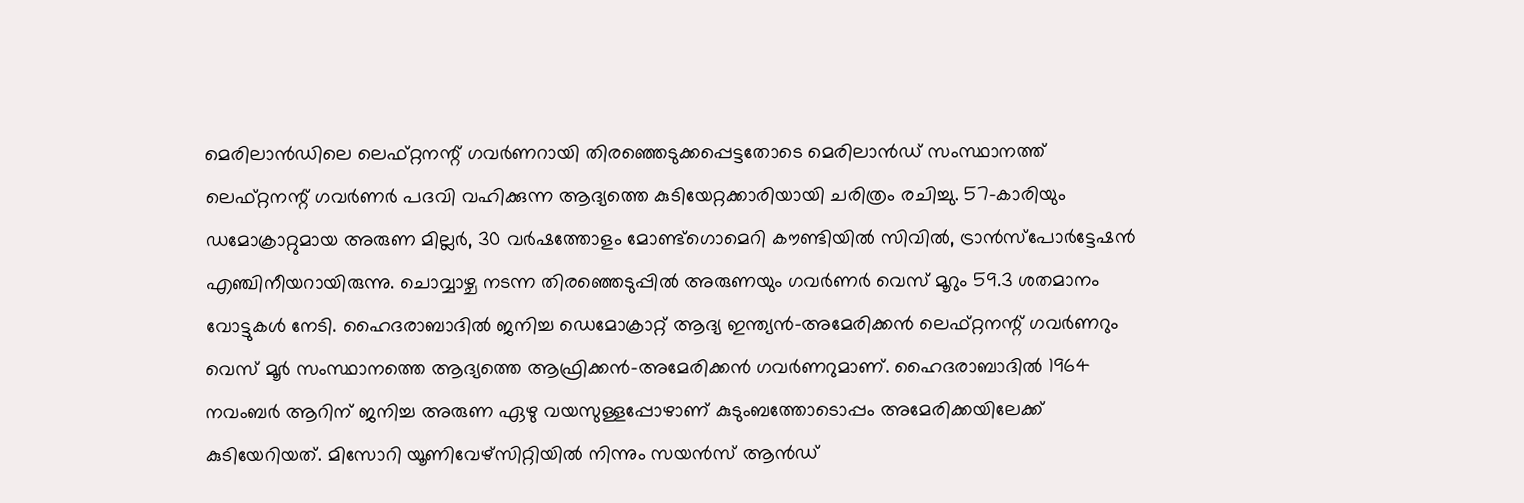മെരിലാൻഡിലെ ലെഫ്റ്റനന്റ് ഗവർണറായി തിരഞ്ഞെടുക്കപ്പെട്ടതോടെ മെരിലാന്‍ഡ് സംസ്ഥാനത്ത് ലെഫ്റ്റനന്റ് ഗവർണർ പദവി വഹിക്കുന്ന ആദ്യത്തെ കുടിയേറ്റക്കാരിയായി ചരിത്രം രചിച്ചു. 57-കാരിയും ഡമോക്രാറ്റുമായ അരുണ മില്ലര്‍, 30 വര്‍ഷത്തോളം മോണ്ട്ഗൊമെറി കൗണ്ടിയില്‍ സിവില്‍, ട്രാന്‍സ്പോര്‍ട്ടേഷന്‍ എഞ്ചിനീയറായിരുന്നു. ചൊവ്വാഴ്ച നടന്ന തിരഞ്ഞെടുപ്പിൽ അരുണയും ഗവർണർ വെസ് മൂറും 59.3 ശതമാനം വോട്ടുകൾ നേടി. ഹൈദരാബാദിൽ ജനിച്ച ഡെമോക്രാറ്റ് ആദ്യ ഇന്ത്യൻ-അമേരിക്കൻ ലെഫ്റ്റനന്റ് ഗവർണറും വെസ് മൂർ സംസ്ഥാനത്തെ ആദ്യത്തെ ആഫ്രിക്കൻ-അമേരിക്കൻ ഗവർണറുമാണ്. ഹൈദരാബാദിൽ 1964 നവംബര്‍ ആറിന് ജനിച്ച അരുണ ഏഴു വയസുള്ളപ്പോഴാണ് കുടുംബത്തോടൊപ്പം അമേരിക്കയിലേക്ക് കുടിയേറിയത്. മിസോറി യൂണിവേഴ്‌സിറ്റിയില്‍ നിന്നും സയന്‍സ് ആൻഡ്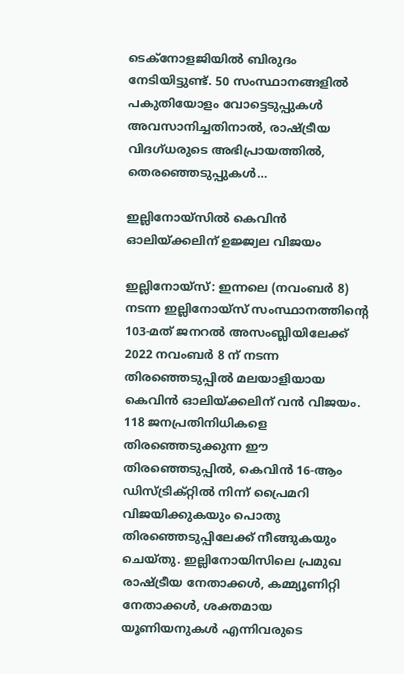ടെക്‌നോളജിയില്‍ ബിരുദം നേടിയിട്ടുണ്ട്. 50 സംസ്ഥാനങ്ങളിൽ പകുതിയോളം വോട്ടെടുപ്പുകൾ അവസാനിച്ചതിനാൽ, രാഷ്ട്രീയ വിദഗ്ധരുടെ അഭിപ്രായത്തിൽ, തെരഞ്ഞെടുപ്പുകൾ…

ഇല്ലിനോയ്സില്‍ കെവിന്‍ ഓലിയ്ക്കലിന് ഉജ്ജ്വല വിജയം

ഇല്ലിനോയ്സ്: ഇന്നലെ (നവംബര്‍ 8) നടന്ന ഇല്ലിനോയ്സ് സംസ്ഥാനത്തിന്റെ 103-മത് ജനറൽ അസംബ്ലിയിലേക്ക് 2022 നവംബർ 8 ന് നടന്ന തിരഞ്ഞെടുപ്പില്‍ മലയാളിയായ കെവിന്‍ ഓലിയ്ക്കലിന് വന്‍ വിജയം. 118 ജനപ്രതിനിധികളെ തിരഞ്ഞെടുക്കുന്ന ഈ തിരഞ്ഞെടുപ്പിൽ, കെവിൻ 16-ആം ഡിസ്ട്രിക്റ്റില്‍ നിന്ന് പ്രൈമറി വിജയിക്കുകയും പൊതു തിരഞ്ഞെടുപ്പിലേക്ക് നീങ്ങുകയും ചെയ്തു. ഇല്ലിനോയിസിലെ പ്രമുഖ രാഷ്ട്രീയ നേതാക്കൾ, കമ്മ്യൂണിറ്റി നേതാക്കൾ, ശക്തമായ യൂണിയനുകൾ എന്നിവരുടെ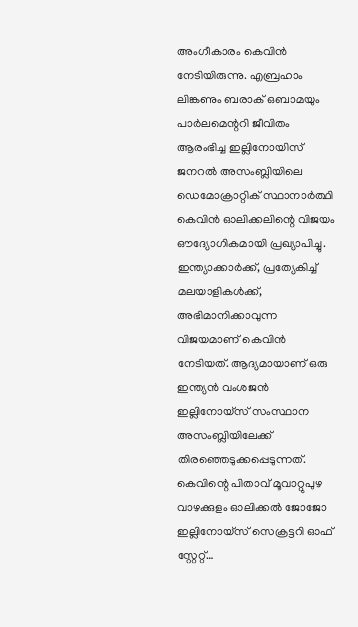അംഗീകാരം കെവിൻ നേടിയിരുന്നു. എബ്രഹാം ലിങ്കണും ബരാക് ഒബാമയും പാർലമെന്ററി ജീവിതം ആരംഭിച്ച ഇല്ലിനോയിസ് ജനറൽ അസംബ്ലിയിലെ ഡെമോക്രാറ്റിക് സ്ഥാനാർത്ഥി കെവിൻ ഓലിക്കലിന്റെ വിജയം ഔദ്യോഗികമായി പ്രഖ്യാപിച്ചു. ഇന്ത്യാക്കാര്‍ക്ക്, പ്രത്യേകിച്ച് മലയാളികള്‍ക്ക്, അഭിമാനിക്കാവുന്ന വിജയമാണ് കെവിന്‍ നേടിയത്. ആദ്യമായാണ് ഒരു ഇന്ത്യന്‍ വംശജന്‍ ഇല്ലിനോയ്സ് സംസ്ഥാന അസംബ്ലിയിലേക്ക് തിരഞ്ഞെടുക്കപ്പെടുന്നത്. കെവിന്റെ പിതാവ് മൂവാറ്റുപുഴ വാഴക്കുളം ഓലിക്കൽ ജോജോ ഇല്ലിനോയ്സ് സെക്രട്ടറി ഓഫ് സ്റ്റേറ്റ്…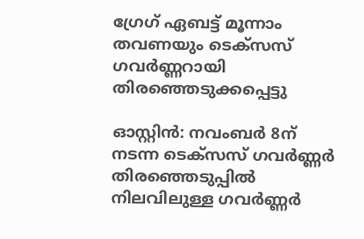ഗ്രേഗ് ഏബട്ട് മൂന്നാം തവണയും ടെക്‌സസ് ഗവര്‍ണ്ണറായി തിരഞ്ഞെടുക്കപ്പെട്ടു

ഓസ്റ്റിന്‍: നവംബര്‍ 8ന് നടന്ന ടെക്‌സസ് ഗവര്‍ണ്ണര്‍ തിരഞ്ഞെടുപ്പില്‍ നിലവിലുള്ള ഗവര്‍ണ്ണര്‍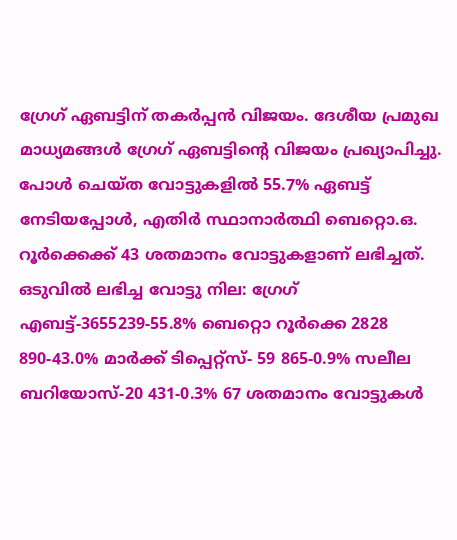ഗ്രേഗ് ഏബട്ടിന് തകര്‍പ്പന്‍ വിജയം. ദേശീയ പ്രമുഖ മാധ്യമങ്ങള്‍ ഗ്രേഗ് ഏബട്ടിന്റെ വിജയം പ്രഖ്യാപിച്ചു. പോള്‍ ചെയ്ത വോട്ടുകളില്‍ 55.7% ഏബട്ട് നേടിയപ്പോള്‍, എതിര്‍ സ്ഥാനാര്‍ത്ഥി ബെറ്റൊ.ഒ. റൂര്‍ക്കെക്ക് 43 ശതമാനം വോട്ടുകളാണ് ലഭിച്ചത്. ഒടുവില്‍ ലഭിച്ച വോട്ടു നില: ഗ്രേഗ് എബട്ട്-3655239-55.8% ബെറ്റൊ റൂര്‍ക്കെ 2828 890-43.0% മാര്‍ക്ക് ടിപ്പെറ്റ്‌സ്- 59 865-0.9% സലീല ബറിയോസ്-20 431-0.3% 67 ശതമാനം വോട്ടുകള്‍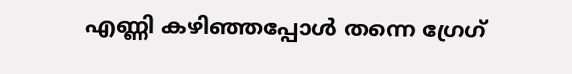എണ്ണി കഴിഞ്ഞപ്പോള്‍ തന്നെ ഗ്രേഗ്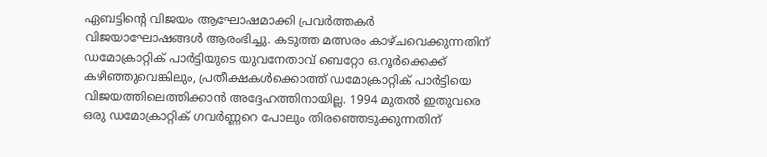ഏബട്ടിന്റെ വിജയം ആഘോഷമാക്കി പ്രവര്‍ത്തകര്‍ വിജയാഘോഷങ്ങള്‍ ആരംഭിച്ചു. കടുത്ത മത്സരം കാഴ്ചവെക്കുന്നതിന് ഡമോക്രാറ്റിക് പാര്‍ട്ടിയുടെ യുവനേതാവ് ബെറ്റോ ഒ.റൂര്‍ക്കെക്ക് കഴിഞ്ഞുവെങ്കിലും, പ്രതീക്ഷകള്‍ക്കൊത്ത് ഡമോക്രാറ്റിക് പാര്‍ട്ടിയെ വിജയത്തിലെത്തിക്കാന്‍ അദ്ദേഹത്തിനായില്ല. 1994 മുതല്‍ ഇതുവരെ ഒരു ഡമോക്രാറ്റിക് ഗവര്‍ണ്ണറെ പോലും തിരഞ്ഞെടുക്കുന്നതിന്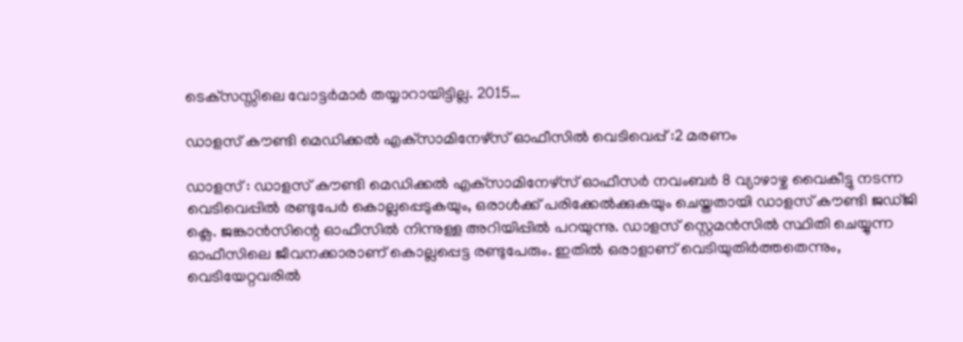ടെക്‌സസ്സിലെ വോട്ടര്‍മാര്‍ തയ്യാറായിട്ടില്ല. 2015…

ഡാളസ് കൗണ്ടി മെഡിക്കല്‍ എക്‌സാമിനേഴ്‌സ് ഓഫീസില്‍ വെടിവെപ്പ് :2 മരണം

ഡാളസ് : ഡാളസ് കൗണ്ടി മെഡിക്കല്‍ എക്‌സാമിനേഴ്‌സ് ഓഫീസര്‍ നവംബര്‍ 8 വ്യാഴാഴ്ച വൈകീട്ടു നടന്ന വെടിവെപ്പില്‍ രണ്ടുപേര്‍ കൊല്ലപ്പെടുകയും, ഒരാള്‍ക്ക് പരിക്കേല്‍ക്കുകയും ചെയ്തതായി ഡാളസ് കൗണ്ടി ജഡ്ജി ക്ലെ. ജങ്കാന്‍സിന്റെ ഓഫീസില്‍ നിന്നുള്ള അറിയിപ്പില്‍ പറയുന്നു. ഡാളസ് സ്റ്റെമന്‍സില്‍ സ്ഥിതി ചെയ്യുന്ന ഓഫീസിലെ ജീവനക്കാരാണ് കൊല്ലപ്പെട്ട രണ്ടുപേരും. ഇതില്‍ ഒരാളാണ് വെടിയുതിര്‍ത്തതെന്നും, വെടിയേറ്റവരില്‍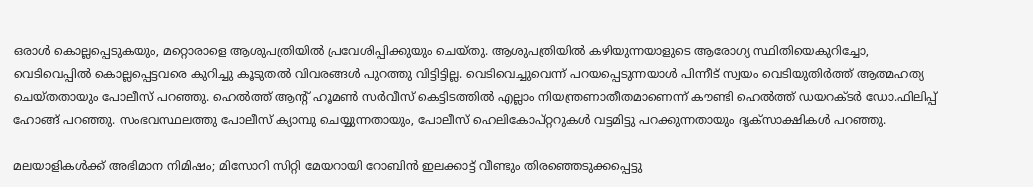ഒരാള്‍ കൊല്ലപ്പെടുകയും, മറ്റൊരാളെ ആശുപത്രിയില്‍ പ്രവേശിപ്പിക്കുയും ചെയ്തു. ആശുപത്രിയില്‍ കഴിയുന്നയാളുടെ ആരോഗ്യ സ്ഥിതിയെകുറിച്ചോ, വെടിവെപ്പില്‍ കൊല്ലപ്പെട്ടവരെ കുറിച്ചു കൂടുതല്‍ വിവരങ്ങള്‍ പുറത്തു വിട്ടിട്ടില്ല. വെടിവെച്ചുവെന്ന് പറയപ്പെടുന്നയാള്‍ പിന്നീട് സ്വയം വെടിയുതിര്‍ത്ത് ആത്മഹത്യ ചെയ്തതായും പോലീസ് പറഞ്ഞു. ഹെല്‍ത്ത് ആന്റ് ഹൂമണ്‍ സര്‍വീസ് കെട്ടിടത്തില്‍ എല്ലാം നിയന്ത്രണാതീതമാണെന്ന് കൗണ്ടി ഹെല്‍ത്ത് ഡയറക്ടര്‍ ഡോ.ഫിലിപ്പ് ഹോങ്ങ് പറഞ്ഞു. സംഭവസ്ഥലത്തു പോലീസ് ക്യാമ്പു ചെയ്യുന്നതായും, പോലീസ് ഹെലികോപ്റ്ററുകള്‍ വട്ടമിട്ടു പറക്കുന്നതായും ദൃക്‌സാക്ഷികള്‍ പറഞ്ഞു.

മലയാളികൾക്ക് അഭിമാന നിമിഷം; മിസോറി സിറ്റി മേയറായി റോബിന്‍ ഇലക്കാട്ട് വീണ്ടും തിരഞ്ഞെടുക്കപ്പെട്ടു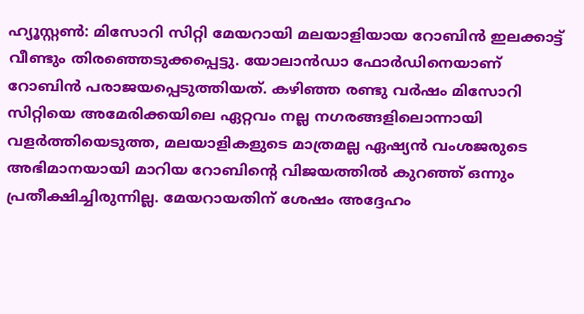ഹ്യൂസ്റ്റണ്‍: മിസോറി സിറ്റി മേയറായി മലയാളിയായ റോബിൻ ഇലക്കാട്ട് വീണ്ടും തിരഞ്ഞെടുക്കപ്പെട്ടു. യോലാൻഡാ ഫോർഡിനെയാണ് റോബിൻ പരാജയപ്പെടുത്തിയത്. കഴിഞ്ഞ രണ്ടു വർഷം മിസോറി സിറ്റിയെ അമേരിക്കയിലെ ഏറ്റവം നല്ല നഗരങ്ങളിലൊന്നായി വളർത്തിയെടുത്ത, മലയാളികളുടെ മാത്രമല്ല ഏഷ്യൻ വംശജരുടെ അഭിമാനയായി മാറിയ റോബിന്റെ വിജയത്തിൽ കുറഞ്ഞ് ഒന്നും പ്രതീക്ഷിച്ചിരുന്നില്ല. മേയറായതിന് ശേഷം അദ്ദേഹം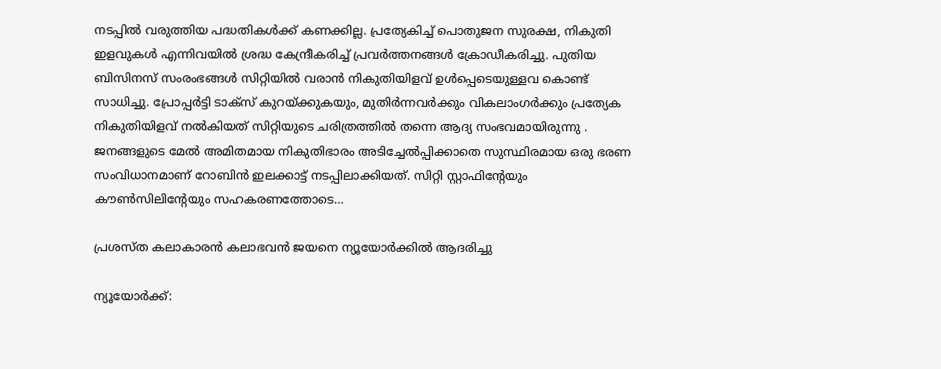നടപ്പിൽ വരുത്തിയ പദ്ധതികൾക്ക് കണക്കില്ല. പ്രത്യേകിച്ച് പൊതുജന സുരക്ഷ, നികുതി ഇളവുകൾ എന്നിവയിൽ ശ്രദ്ധ കേന്ദ്രീകരിച്ച് പ്രവർത്തനങ്ങൾ ക്രോഡീകരിച്ചു. പുതിയ ബിസിനസ് സംരംഭങ്ങൾ സിറ്റിയിൽ വരാൻ നികുതിയിളവ് ഉൾപ്പെടെയുള്ളവ കൊണ്ട് സാധിച്ചു. പ്രോപ്പർട്ടി ടാക്സ് കുറയ്ക്കുകയും, മുതിർന്നവർക്കും വികലാംഗർക്കും പ്രത്യേക നികുതിയിളവ് നൽകിയത് സിറ്റിയുടെ ചരിത്രത്തിൽ തന്നെ ആദ്യ സംഭവമായിരുന്നു . ജനങ്ങളുടെ മേൽ അമിതമായ നികുതിഭാരം അടിച്ചേൽപ്പിക്കാതെ സുസ്ഥിരമായ ഒരു ഭരണ സംവിധാനമാണ് റോബിൻ ഇലക്കാട്ട് നടപ്പിലാക്കിയത്. സിറ്റി സ്റ്റാഫിന്റേയും കൗൺസിലിന്റേയും സഹകരണത്തോടെ…

പ്രശസ്ത കലാകാരൻ കലാഭവൻ ജയനെ ന്യൂയോർക്കിൽ ആദരിച്ചു

ന്യൂയോർക്ക്: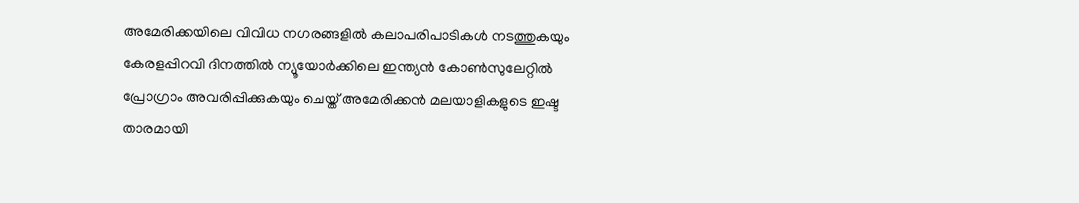അമേരിക്കയിലെ വിവിധ നഗരങ്ങളിൽ കലാപരിപാടികൾ നടത്തുകയും കേരളപ്പിറവി ദിനത്തിൽ ന്യൂയോർക്കിലെ ഇന്ത്യൻ കോൺസുലേറ്റിൽ പ്രോഗ്രാം അവരിപ്പിക്കുകയും ചെയ്ത് അമേരിക്കൻ മലയാളികളുടെ ഇഷ്ട താരമായി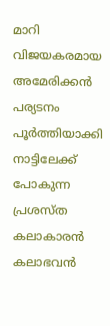മാറി വിജയകരമായ അമേരിക്കൻ പര്യടനം പൂർത്തിയാക്കി നാട്ടിലേക്ക് പോകുന്ന പ്രശസ്ത കലാകാരന്‍ കലാഭവൻ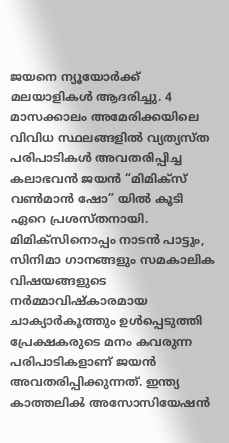ജയനെ ന്യൂയോർക്ക് മലയാളികൾ ആദരിച്ചു. 4 മാസക്കാലം അമേരിക്കയിലെ വിവിധ സ്ഥലങ്ങളില്‍ വ്യത്യസ്ത പരിപാടികൾ അവതരിപ്പിച്ച കലാഭവൻ ജയൻ “മിമിക്സ് വൺമാൻ ഷോ” യിൽ കൂടി ഏറെ പ്രശസ്തനായി. മിമിക്‌സിനൊപ്പം നാടൻ പാട്ടും, സിനിമാ ഗാനങ്ങളും സമകാലിക വിഷയങ്ങളുടെ നർമ്മാവിഷ്കാരമായ ചാക്യാർകൂത്തും ഉൾപ്പെടുത്തി പ്രേക്ഷകരുടെ മനം കവരുന്ന പരിപാടികളാണ് ജയൻ അവതരിപ്പിക്കുന്നത്. ഇന്ത്യ കാത്തലിൿ അസോസിയേഷൻ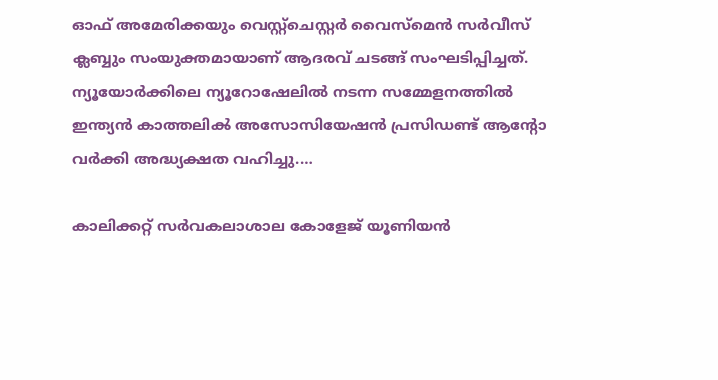ഓഫ് അമേരിക്കയും വെസ്റ്റ്ചെസ്റ്റര്‍ വൈസ്മെൻ സർ‌വീസ് ക്ലബ്ബും സംയുക്തമായാണ് ആദരവ് ചടങ്ങ് സംഘടിപ്പിച്ചത്. ന്യൂയോർക്കിലെ ന്യൂറോഷേലില്‍ നടന്ന സമ്മേളനത്തിൽ ഇന്ത്യൻ കാത്തലിൿ അസോസിയേഷൻ പ്രസിഡണ്ട് ആന്റോ വർക്കി അദ്ധ്യക്ഷത വഹിച്ചു.…

കാലിക്കറ്റ് സർവകലാശാല കോളേജ് യൂണിയൻ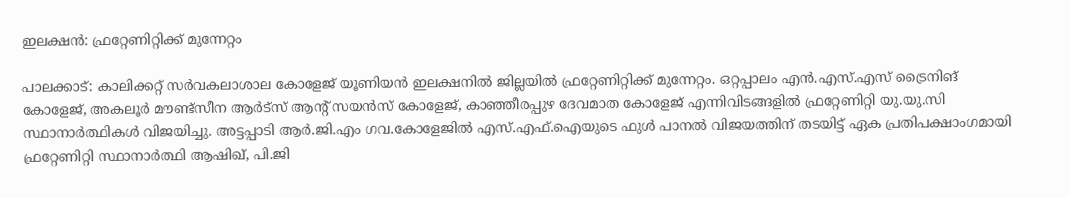ഇലക്ഷൻ: ഫ്രറ്റേണിറ്റിക്ക് മുന്നേറ്റം

പാലക്കാട്: കാലിക്കറ്റ് സർവകലാശാല കോളേജ് യൂണിയൻ ഇലക്ഷനിൽ ജില്ലയിൽ ഫ്രറ്റേണിറ്റിക്ക് മുന്നേറ്റം. ഒറ്റപ്പാലം എൻ.എസ്.എസ് ട്രൈനിങ് കോളേജ്, അകലൂർ മൗണ്ട്സീന ആർട്സ് ആന്റ് സയൻസ് കോളേജ്, കാഞ്ഞീരപ്പുഴ ദേവമാത കോളേജ് എന്നിവിടങ്ങളിൽ ഫ്രറ്റേണിറ്റി യു.യു.സി സ്ഥാനാർത്ഥികൾ വിജയിച്ചു. അട്ടപ്പാടി ആർ.ജി.എം ഗവ.കോളേജിൽ എസ്.എഫ്.ഐയുടെ ഫുൾ പാനൽ വിജയത്തിന് തടയിട്ട് ഏക പ്രതിപക്ഷാംഗമായി ഫ്രറ്റേണിറ്റി സ്ഥാനാർത്ഥി ആഷിഖ്, പി.ജി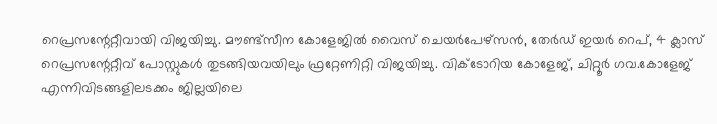റെപ്രസന്റേറ്റീവായി വിജയിച്ചു. മൗണ്ട്സീന കോളേജിൽ വൈസ് ചെയർപേഴ്സൻ, തേർഡ് ഇയർ റെപ്, 4 ക്ലാസ് റെപ്രസന്റേറ്റീവ് പോസ്റ്റുകൾ തുടങ്ങിയവയിലും ഫ്രറ്റേണിറ്റി വിജയിച്ചു. വിക്ടോറിയ കോളേജ്, ചിറ്റൂർ ഗവ.കോളേജ് എന്നിവിടങ്ങളിലടക്കം ജില്ലയിലെ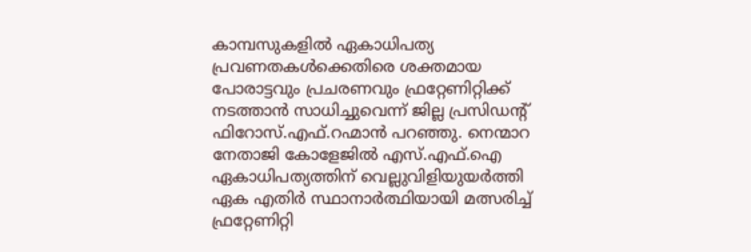കാമ്പസുകളിൽ ഏകാധിപത്യ പ്രവണതകൾക്കെതിരെ ശക്തമായ പോരാട്ടവും പ്രചരണവും ഫ്രറ്റേണിറ്റിക്ക് നടത്താൻ സാധിച്ചുവെന്ന് ജില്ല പ്രസിഡന്റ് ഫിറോസ്.എഫ്.റഹ്മാൻ പറഞ്ഞു. നെന്മാറ നേതാജി കോളേജിൽ എസ്.എഫ്.ഐ ഏകാധിപത്യത്തിന് വെല്ലുവിളിയുയർത്തി ഏക എതിർ സ്ഥാനാർത്ഥിയായി മത്സരിച്ച് ഫ്രറ്റേണിറ്റി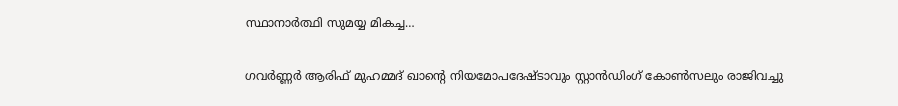സ്ഥാനാർത്ഥി സുമയ്യ മികച്ച…

ഗവര്‍ണ്ണര്‍ ആരിഫ് മുഹമ്മദ് ഖാന്റെ നിയമോപദേഷ്ടാവും സ്റ്റാൻഡിംഗ് കോണ്‍സലും രാജിവച്ചു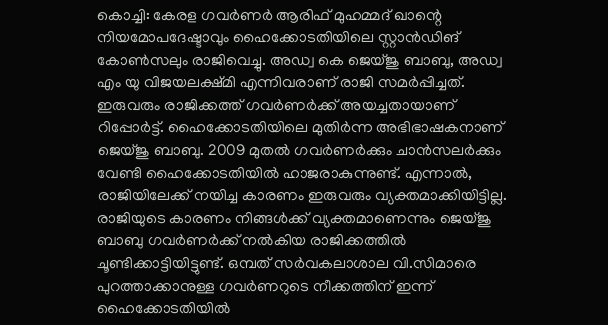കൊച്ചി: കേരള ഗവർണർ ആരിഫ് മുഹമ്മദ് ഖാന്റെ നിയമോപദേഷ്ടാവും ഹൈക്കോടതിയിലെ സ്റ്റാൻഡിങ് കോൺസലും രാജിവെച്ചു. അഡ്വ കെ ജെയ്ജു ബാബു, അഡ്വ എം യു വിജയലക്ഷ്മി എന്നിവരാണ് രാജി സമർപ്പിച്ചത്. ഇരുവരും രാജിക്കത്ത് ഗവർണർക്ക് അയച്ചതായാണ് റിപ്പോർട്ട്. ഹൈക്കോടതിയിലെ മുതിർന്ന അഭിഭാഷകനാണ് ജെയ്ജു ബാബു. 2009 മുതൽ ഗവർണർക്കും ചാൻസലർക്കും വേണ്ടി ഹൈക്കോടതിയിൽ ഹാജരാകുന്നുണ്ട്. എന്നാൽ, രാജിയിലേക്ക് നയിച്ച കാരണം ഇരുവരും വ്യക്തമാക്കിയിട്ടില്ല. രാജിയുടെ കാരണം നിങ്ങൾക്ക് വ്യക്തമാണെന്നും ജെയ്ജു ബാബു ഗവർണർക്ക് നൽകിയ രാജിക്കത്തിൽ ചൂണ്ടിക്കാട്ടിയിട്ടുണ്ട്. ഒമ്പത് സര്‍വകലാശാല വി.സിമാരെ പുറത്താക്കാനുള്ള ഗവര്‍ണറുടെ നീക്കത്തിന് ഇന്ന് ഹൈക്കോടതിയില്‍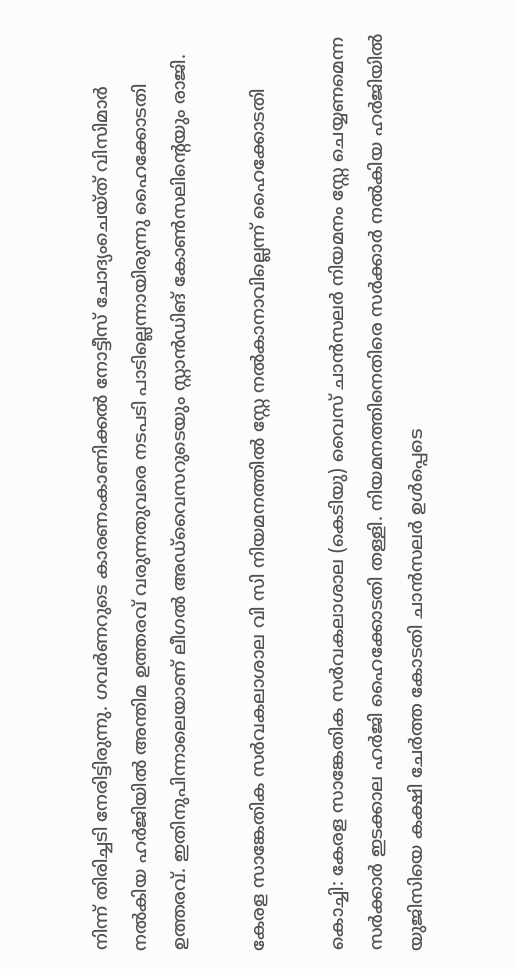നിന്ന് തിരിച്ചടി നേരിട്ടിരുന്നു. ഗവര്‍ണറുടെ കാരണംകാണിക്കല്‍ നോട്ടീസ് ചോദ്യംചെയ്ത് വിസിമാര്‍ നല്‍കിയ ഹര്‍ജിയില്‍ അന്തിമ ഉത്തരവ് വരുന്നതുവരെ നടപടി പാടില്ലെന്നായിരുന്നു ഹൈക്കോടതി ഉത്തരവ്. ഇതിനുപിന്നാലെയാണ് ലീഗല്‍ അഡ്‌വൈസറുടെയും സ്റ്റാന്‍ഡിങ് കോണ്‍സലിന്റെയും രാജി.

കേരള സാങ്കേതിക സർവകലാശാല വി സി നിയമനത്തിൽ സ്റ്റേ നല്‍കാനാവില്ലെന്ന് ഹൈക്കോടതി

കൊച്ചി: കേരള സാങ്കേതിക സർവകലാശാല (കെടിയു) വൈസ് ചാൻസലർ നിയമനം സ്റ്റേ ചെയ്യണമെന്ന സർക്കാർ ഇടക്കാല ഹർജി ഹൈക്കോടതി തള്ളി. നിയമനത്തിനെതിരെ സർക്കാർ നൽകിയ ഹർജിയിൽ യുജിസിയെ കക്ഷി ചേർത്ത കോടതി ചാൻസലർ ഉൾപ്പെടെ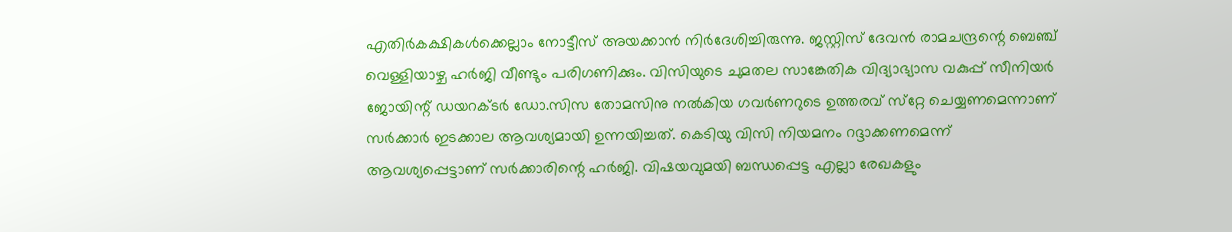എതിർകക്ഷികള്‍ക്കെല്ലാം നോട്ടീസ് അയക്കാൻ നിർദേശിച്ചിരുന്നു. ജസ്റ്റിസ് ദേവൻ രാമചന്ദ്രന്റെ ബെഞ്ച് വെള്ളിയാഴ്ച ഹർജി വീണ്ടും പരിഗണിക്കും. വിസിയുടെ ചുമതല സാങ്കേതിക വിദ്യാഭ്യാസ വകുപ്പ് സീനിയർ ജോയിന്റ് ഡയറക്ടർ ഡോ.സിസ തോമസിനു നൽകിയ ഗവർണറുടെ ഉത്തരവ് സ്‌റ്റേ ചെയ്യണമെന്നാണ് സർക്കാർ ഇടക്കാല ആവശ്യമായി ഉന്നയിച്ചത്. കെടിയു വിസി നിയമനം റദ്ദാക്കണമെന്ന് ആവശ്യപ്പെട്ടാണ് സർക്കാരിന്റെ ഹർജി. വിഷയവുമയി ബന്ധപ്പെട്ട എല്ലാ രേഖകളും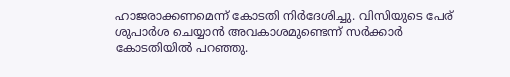ഹാജരാക്കണമെന്ന് കോടതി നിർദേശിച്ചു. വിസിയുടെ പേര് ശുപാർശ ചെയ്യാൻ അവകാശമുണ്ടെന്ന് സർക്കാർ കോടതിയിൽ പറഞ്ഞു.